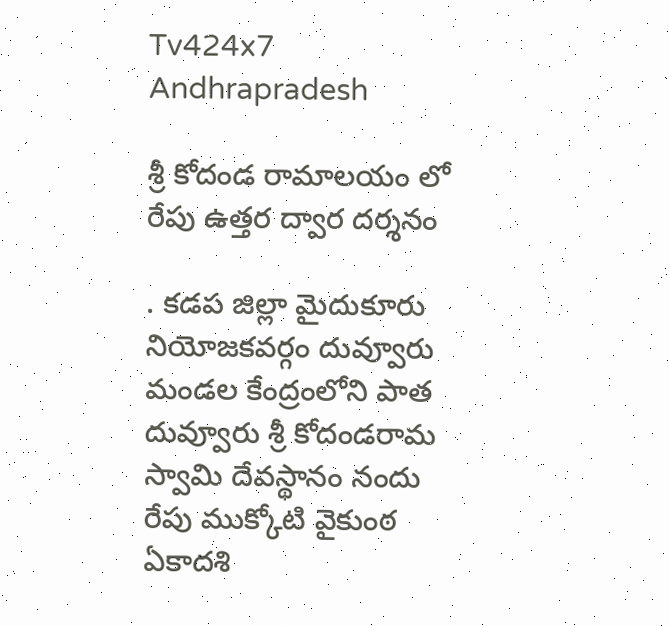Tv424x7
Andhrapradesh

శ్రీ కోదండ రామాలయం లో రేపు ఉత్తర ద్వార దర్శనం

. కడప జిల్లా మైదుకూరు నియోజకవర్గం దువ్వూరు మండల కేంద్రంలోని పాత దువ్వూరు శ్రీ కోదండరామ స్వామి దేవస్థానం నందు రేపు ముక్కోటి వైకుంఠ ఏకాదశి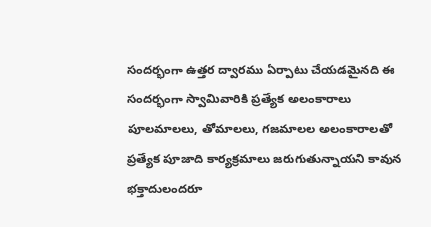సందర్భంగా ఉత్తర ద్వారము ఏర్పాటు చేయడమైనది ఈ సందర్భంగా స్వామివారికి ప్రత్యేక అలంకారాలు పూలమాలలు, తోమాలలు, గజమాలల అలంకారాలతో ప్రత్యేక పూజాది కార్యక్రమాలు జరుగుతున్నాయని కావున భక్తాదులందరూ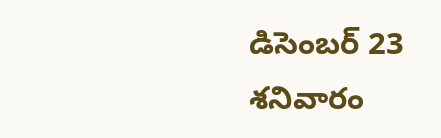డిసెంబర్ 23 శనివారం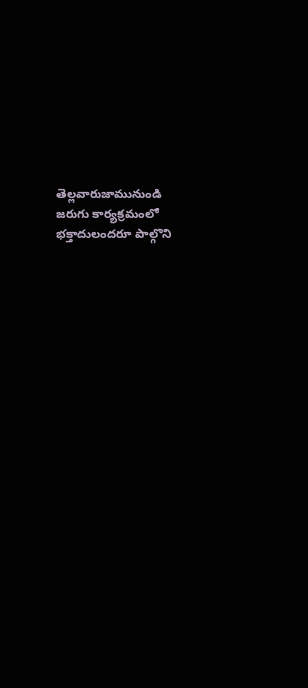తెల్లవారుజామునుండి జరుగు కార్యక్రమంలో భక్తాదులందరూ పాల్గొని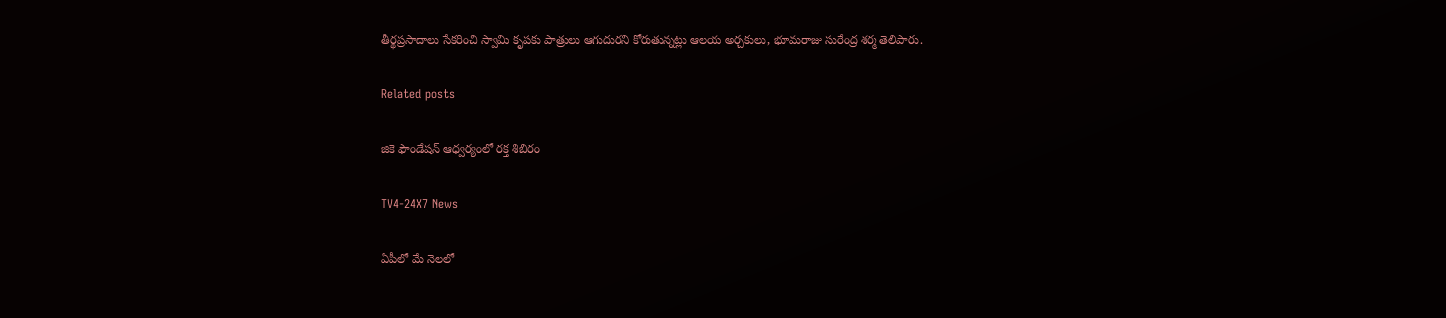తీర్థప్రసాదాలు సేకరించి స్వామి కృపకు పాత్రులు ఆగుదురని కోరుతున్నట్లు ఆలయ అర్చకులు, భూమరాజు సురేంద్ర శర్మ తెలిపారు.

Related posts

జికె ఫౌండేషన్ ఆధ్వర్యంలో రక్త శిబిరం

TV4-24X7 News

ఏపీలో మే నెలలో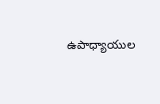ఉపాధ్యాయుల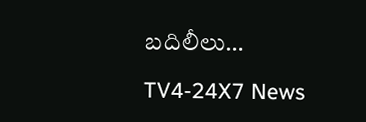బదిలీలు…

TV4-24X7 News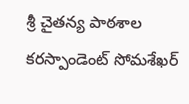శ్రీ చైతన్య పాఠశాల కరస్పాండెంట్ సోమశేఖర్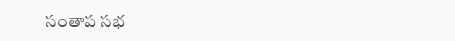సంతాప సభ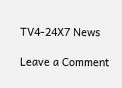TV4-24X7 News

Leave a Comment